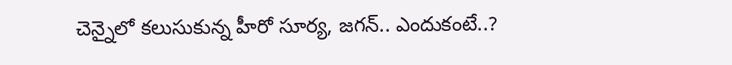చెన్నైలో క‌లుసుకున్న హీరో సూర్య, జ‌గ‌న్‌.. ఎందుకంటే..?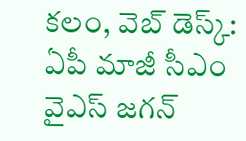క‌లం, వెబ్ డెస్క్‌: ఏపీ మాజీ సీఎం వైఎస్ జ‌గ‌న్‌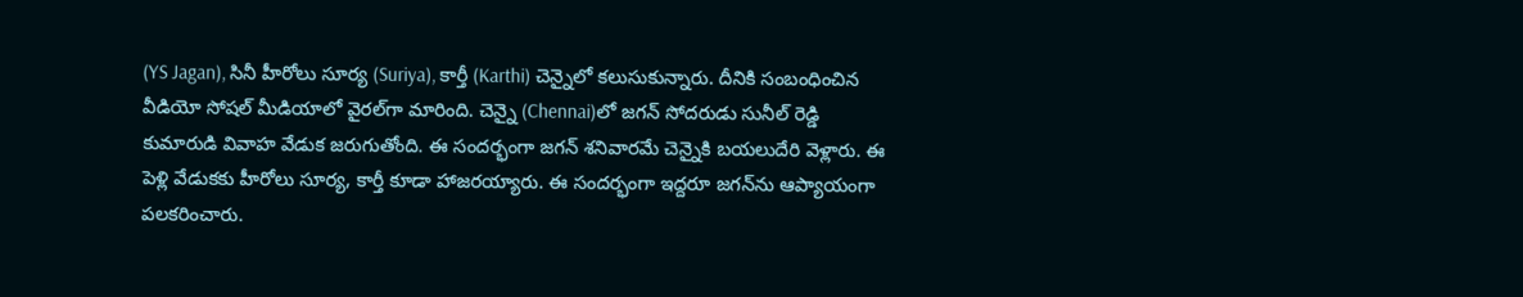(YS Jagan), సినీ హీరోలు సూర్య‌ (Suriya), కార్తీ (Karthi) చెన్నైలో క‌లుసుకున్నారు. దీనికి సంబంధించిన వీడియో సోష‌ల్ మీడియాలో వైర‌ల్‌గా మారింది. చెన్నై (Chennai)లో జ‌గ‌న్ సోద‌రుడు సునీల్ రెడ్డి కుమారుడి వివాహ వేడుక జ‌రుగుతోంది. ఈ సంద‌ర్భంగా జ‌గ‌న్ శ‌నివార‌మే చెన్నైకి బ‌య‌లుదేరి వెళ్లారు. ఈ పెళ్లి వేడుక‌కు హీరోలు సూర్య‌, కార్తీ కూడా హాజ‌ర‌య్యారు. ఈ సంద‌ర్భంగా ఇద్ద‌రూ జ‌గ‌న్‌ను ఆప్యాయంగా ప‌ల‌క‌రించారు.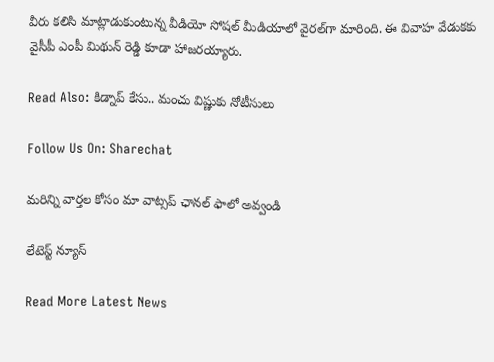వీరు క‌లిసి మాట్లాడుకుంటున్న వీడియో సోష‌ల్ మీడియాలో వైర‌ల్‌గా మారింది. ఈ వివాహ వేడుకకు వైసీపీ ఎంపీ మిథున్ రెడ్డి కూడా హాజరయ్యారు.

Read Also: కిడ్నాప్ కేసు.. మంచు విష్ణుకు నోటీసులు

Follow Us On: Sharechat

మ‌రిన్ని వార్త‌ల కోసం మా వాట్స‌ప్ ఛాన‌ల్ ఫాలో అవ్వండి

లేటెస్ట్ న్యూస్‌

Read More Latest News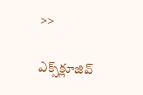>>

ఎక్స్‌క్లూజివ్‌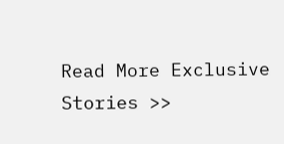Read More Exclusive Stories >>